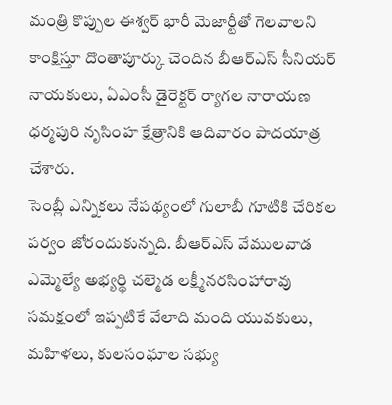మంత్రి కొప్పుల ఈశ్వర్ భారీ మెజార్టీతో గెలవాలని కాంక్షిస్తూ దొంతాపూర్కు చెందిన బీఆర్ఎస్ సీనియర్ నాయకులు, ఏఎంసీ డైరెక్టర్ ర్యాగల నారాయణ ధర్మపురి నృసింహ క్షేత్రానికి ఆదివారం పాదయాత్ర చేశారు.
సెంబ్లీ ఎన్నికలు నేపథ్యంలో గులాబీ గూటికి చేరికల పర్వం జోరందుకున్నది. బీఆర్ఎస్ వేములవాడ ఎమ్మెల్యే అభ్యర్థి చల్మెడ లక్ష్మీనరసింహారావు సమక్షంలో ఇప్పటికే వేలాది మంది యువకులు, మహిళలు, కులసంఘాల సభ్యు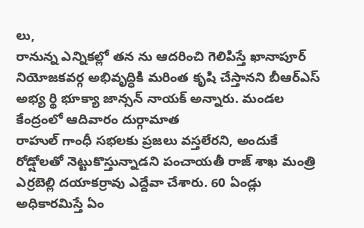లు,
రానున్న ఎన్నికల్లో తన ను ఆదరించి గెలిపిస్తే ఖానాపూర్ నియోజకవర్గ అభివృద్ధికి మరింత కృషి చేస్తానని బీఆర్ఎస్ అభ్య ర్థి భూక్యా జాన్సన్ నాయక్ అన్నారు. మండల కేంద్రంలో ఆదివారం దుర్గామాత
రాహుల్ గాంధీ సభలకు ప్రజలు వస్తలేరని, అందుకే రోడ్షోలతో నెట్టుకొస్తున్నాడని పంచాయతీ రాజ్ శాఖ మంత్రి ఎర్రబెల్లి దయాకర్రావు ఎద్దేవా చేశారు. 60 ఏండ్లు అధికారమిస్తే ఏం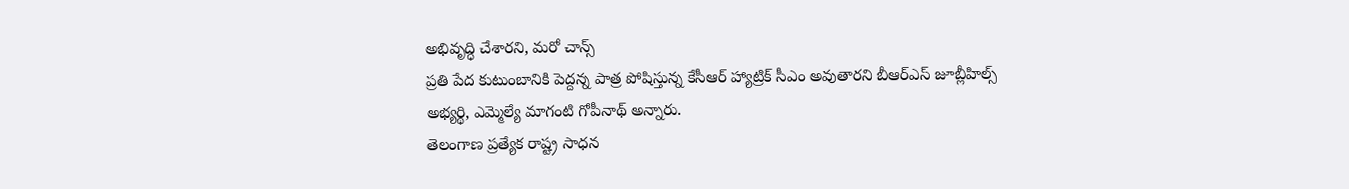అభివృద్ధి చేశారని, మరో చాన్స్
ప్రతి పేద కుటుంబానికి పెద్దన్న పాత్ర పోషిస్తున్న కేసీఆర్ హ్యాట్రిక్ సీఎం అవుతారని బీఆర్ఎస్ జూబ్లీహిల్స్ అభ్యర్థి, ఎమ్మెల్యే మాగంటి గోపీనాథ్ అన్నారు.
తెలంగాణ ప్రత్యేక రాష్ట్ర సాధన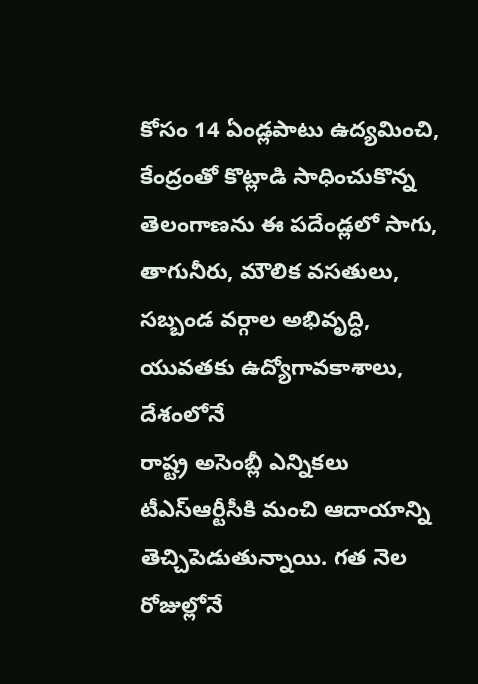కోసం 14 ఏండ్లపాటు ఉద్యమించి, కేంద్రంతో కొట్లాడి సాధించుకొన్న తెలంగాణను ఈ పదేండ్లలో సాగు, తాగునీరు, మౌలిక వసతులు, సబ్బండ వర్గాల అభివృద్ధి, యువతకు ఉద్యోగావకాశాలు, దేశంలోనే
రాష్ట్ర అసెంబ్లీ ఎన్నికలు టీఎస్ఆర్టీసీకి మంచి ఆదాయాన్ని తెచ్చిపెడుతున్నాయి. గత నెల రోజుల్లోనే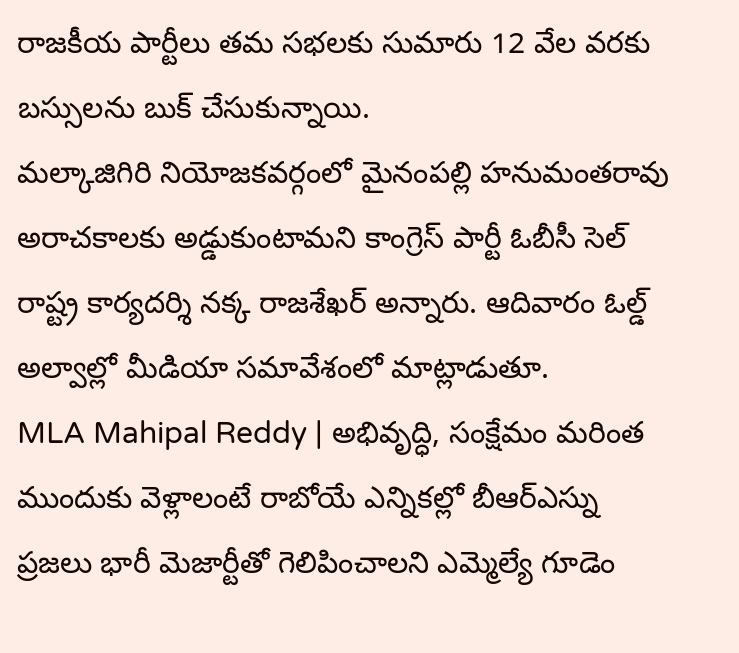రాజకీయ పార్టీలు తమ సభలకు సుమారు 12 వేల వరకు బస్సులను బుక్ చేసుకున్నాయి.
మల్కాజిగిరి నియోజకవర్గంలో మైనంపల్లి హనుమంతరావు అరాచకాలకు అడ్డుకుంటామని కాంగ్రెస్ పార్టీ ఓబీసీ సెల్ రాష్ట్ర కార్యదర్శి నక్క రాజశేఖర్ అన్నారు. ఆదివారం ఓల్డ్ అల్వాల్లో మీడియా సమావేశంలో మాట్లాడుతూ.
MLA Mahipal Reddy | అభివృద్ధి, సంక్షేమం మరింత ముందుకు వెళ్లాలంటే రాబోయే ఎన్నికల్లో బీఆర్ఎస్ను ప్రజలు భారీ మెజార్టీతో గెలిపించాలని ఎమ్మెల్యే గూడెం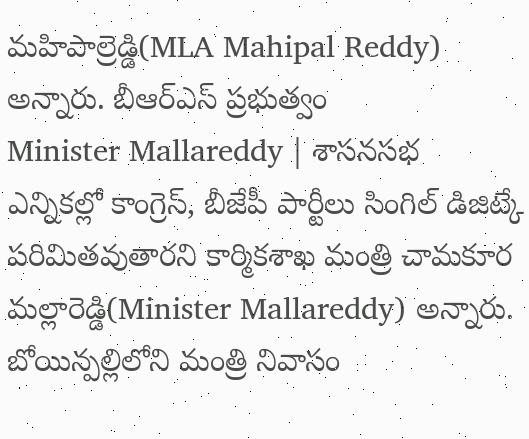మహిపాల్రెడ్డి(MLA Mahipal Reddy) అన్నారు. బీఆర్ఎస్ ప్రభుత్వం
Minister Mallareddy | శాసనసభ ఎన్నికల్లో కాంగ్రెస్, బీజేపీ పార్టీలు సింగిల్ డిజిట్కే పరిమితవుతారని కార్మికశాఖ మంత్రి చామకూర మల్లారెడ్డి(Minister Mallareddy) అన్నారు. బోయిన్పల్లిలోని మంత్రి నివాసం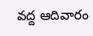వద్ద ఆదివారం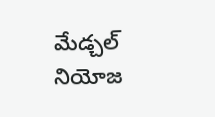మేడ్చల్ నియోజ